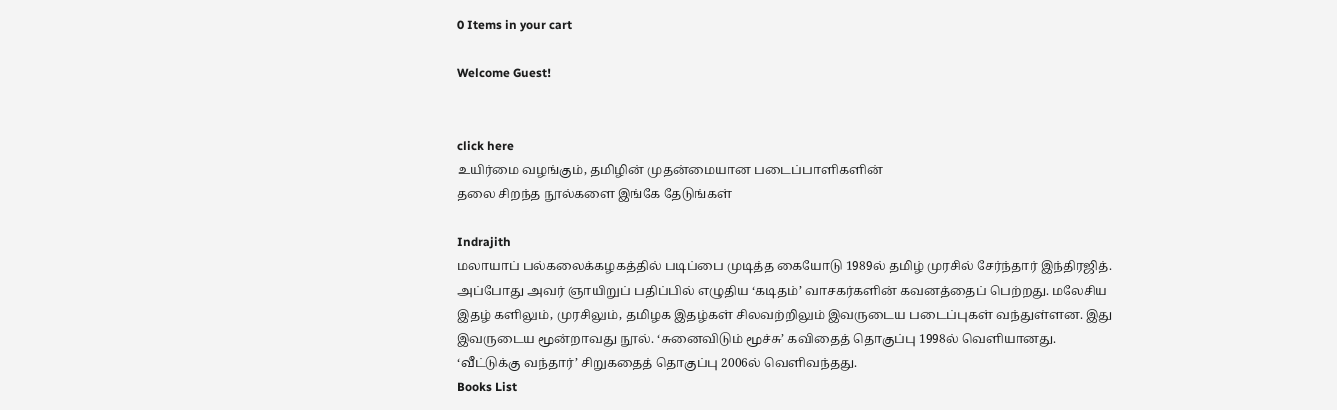0 Items in your cart

Welcome Guest!


click here
உயிர்மை வழங்கும், தமிழின் முதன்மையான படைப்பாளிகளின்
தலை சிறந்த நூல்களை இங்கே தேடுங்கள்

Indrajith
மலாயாப் பல்கலைக்கழகத்தில் படிப்பை முடித்த கையோடு 1989ல் தமிழ் முரசில் சேர்ந்தார் இந்திரஜித். அப்போது அவர் ஞாயிறுப் பதிப்பில் எழுதிய ‘கடிதம்’ வாசகர்களின் கவனத்தைப் பெற்றது. மலேசிய இதழ் களிலும், முரசிலும், தமிழக இதழ்கள் சிலவற்றிலும் இவருடைய படைப்புகள் வந்துள்ளன. இது இவருடைய மூன்றாவது நூல். ‘சுனைவிடும் மூச்சு’ கவிதைத் தொகுப்பு 1998ல் வெளியானது. ‘வீட்டுக்கு வந்தார்’ சிறுகதைத் தொகுப்பு 2006ல் வெளிவந்தது.
Books List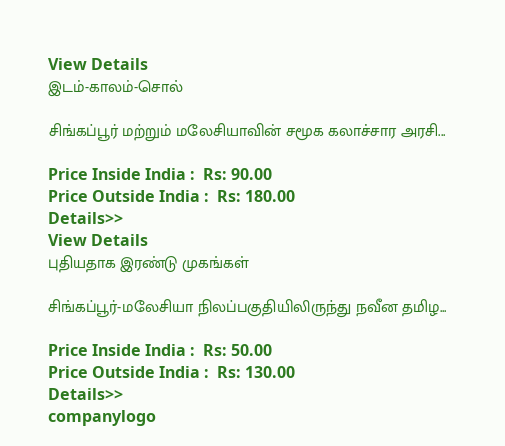View Details
இடம்-காலம்-சொல்

சிங்கப்பூர் மற்றும் மலேசியாவின் சமூக கலாச்சார அரசி...

Price Inside India :  Rs: 90.00
Price Outside India :  Rs: 180.00
Details>>
View Details
புதியதாக இரண்டு முகங்கள்

சிங்கப்பூர்-மலேசியா நிலப்பகுதியிலிருந்து நவீன தமிழ...

Price Inside India :  Rs: 50.00
Price Outside India :  Rs: 130.00
Details>>
companylogo